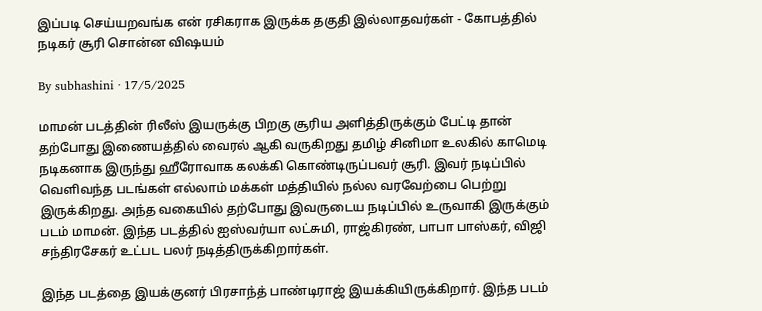இப்படி செய்யறவங்க என் ரசிகராக இருக்க தகுதி இல்லாதவர்கள் - கோபத்தில் நடிகர் சூரி சொன்ன விஷயம்

By subhashini · 17/5/2025

மாமன் படத்தின் ரிலீஸ் இயருக்கு பிறகு சூரிய அளித்திருக்கும் பேட்டி தான் தற்போது இணையத்தில் வைரல் ஆகி வருகிறது தமிழ் சினிமா உலகில் காமெடி நடிகனாக இருந்து ஹீரோவாக கலக்கி கொண்டிருப்பவர் சூரி. இவர் நடிப்பில் வெளிவந்த படங்கள் எல்லாம் மக்கள் மத்தியில் நல்ல வரவேற்பை பெற்று இருக்கிறது. அந்த வகையில் தற்போது இவருடைய நடிப்பில் உருவாகி இருக்கும் படம் மாமன். இந்த படத்தில் ஐஸ்வர்யா லட்சுமி, ராஜ்கிரண், பாபா பாஸ்கர், விஜி சந்திரசேகர் உட்பட பலர் நடித்திருக்கிறார்கள்.

இந்த படத்தை இயக்குனர் பிரசாந்த் பாண்டிராஜ் இயக்கியிருக்கிறார். இந்த படம்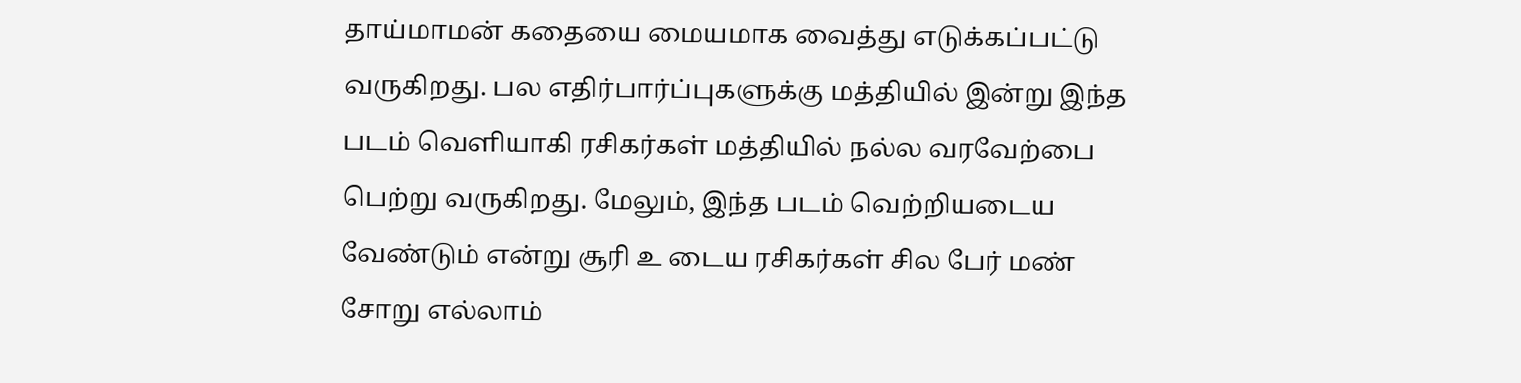தாய்மாமன் கதையை மையமாக வைத்து எடுக்கப்பட்டு வருகிறது. பல எதிர்பார்ப்புகளுக்கு மத்தியில் இன்று இந்த படம் வெளியாகி ரசிகர்கள் மத்தியில் நல்ல வரவேற்பை பெற்று வருகிறது. மேலும், இந்த படம் வெற்றியடைய வேண்டும் என்று சூரி உ டைய ரசிகர்கள் சில பேர் மண் சோறு எல்லாம்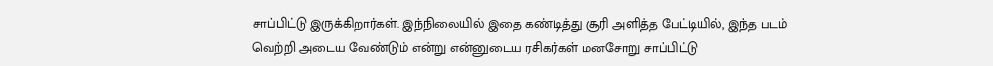சாப்பிட்டு இருக்கிறார்கள். இந்நிலையில் இதை கண்டித்து சூரி அளித்த பேட்டியில், இந்த படம் வெற்றி அடைய வேண்டும் என்று என்னுடைய ரசிகர்கள் மனசோறு சாப்பிட்டு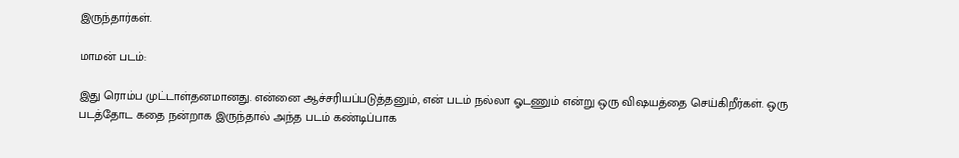இருந்தார்கள்.

மாமன் படம்:

இது ரொம்ப முட்டாள்தனமானது. என்னை ஆச்சரியப்படுத்தனும், என் படம் நல்லா ஓடணும் என்று ஒரு விஷயத்தை செய்கிறீர்கள். ஒரு படத்தோட கதை நன்றாக இருந்தால் அந்த படம் கண்டிப்பாக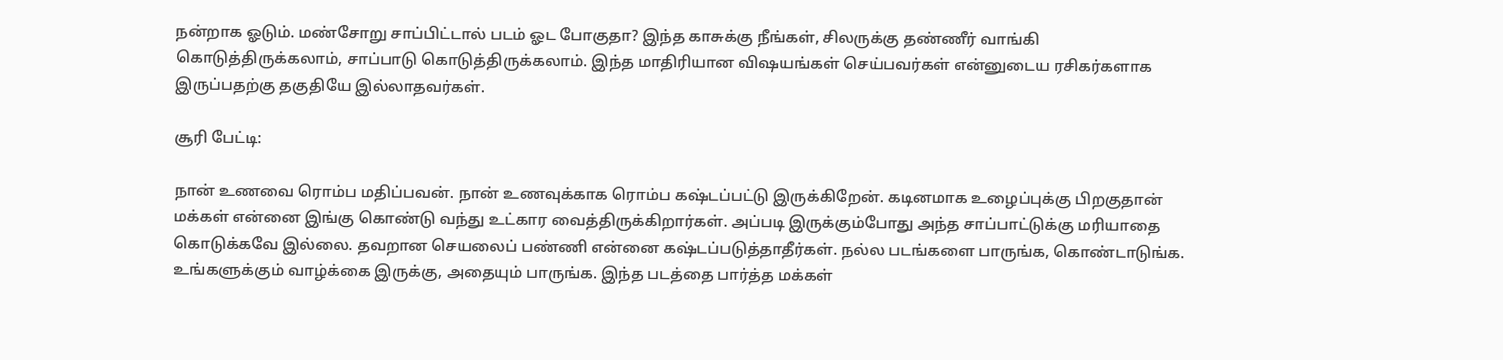நன்றாக ஓடும். மண்சோறு சாப்பிட்டால் படம் ஓட போகுதா? இந்த காசுக்கு நீங்கள், சிலருக்கு தண்ணீர் வாங்கி கொடுத்திருக்கலாம், சாப்பாடு கொடுத்திருக்கலாம். இந்த மாதிரியான விஷயங்கள் செய்பவர்கள் என்னுடைய ரசிகர்களாக இருப்பதற்கு தகுதியே இல்லாதவர்கள்.

சூரி பேட்டி:

நான் உணவை ரொம்ப மதிப்பவன். நான் உணவுக்காக ரொம்ப கஷ்டப்பட்டு இருக்கிறேன். கடினமாக உழைப்புக்கு பிறகுதான் மக்கள் என்னை இங்கு கொண்டு வந்து உட்கார வைத்திருக்கிறார்கள். அப்படி இருக்கும்போது அந்த சாப்பாட்டுக்கு மரியாதை கொடுக்கவே இல்லை. தவறான செயலைப் பண்ணி என்னை கஷ்டப்படுத்தாதீர்கள். நல்ல படங்களை பாருங்க, கொண்டாடுங்க. உங்களுக்கும் வாழ்க்கை இருக்கு, அதையும் பாருங்க. இந்த படத்தை பார்த்த மக்கள்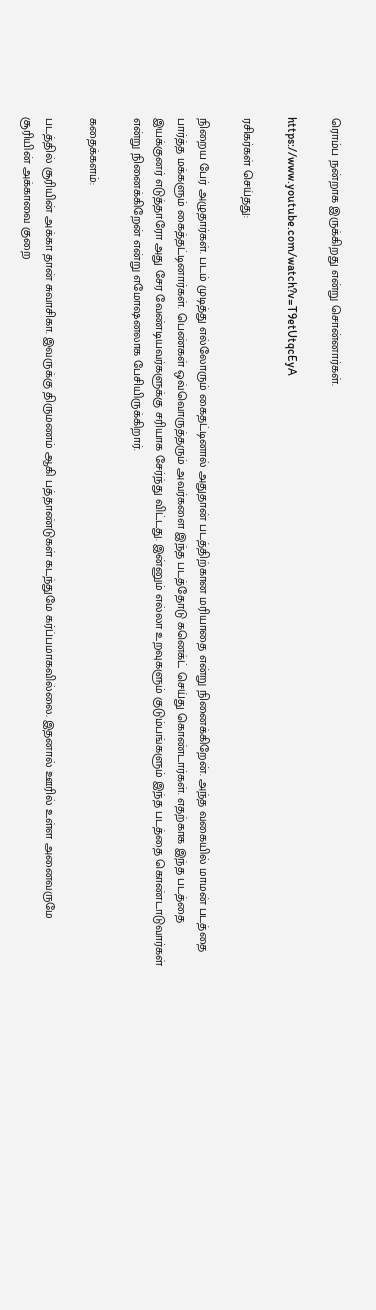ரொம்ப நன்றாக இருக்கிறது என்று சொன்னார்கள்.

https://www.youtube.com/watch?v=T9etUtqcEyA

ரசிகர்கள் செய்தது:

நிறைய பேர் அழுதார்கள். படம் முடித்து எல்லோரும் கைதட்டினால் அதுதான் படத்திற்கான மரியாதை என்று நினைக்கிறேன். அந்த வகையில் மாமன் படத்தை பார்த்த மக்களும் கைத்தட்டினார்கள். பெண்கள் ஒவ்வொருத்தரும் அவர்களை இந்த படத்தோடு கனெக்ட் செய்து கொண்டார்கள். எதற்காக இந்த படத்தை இயக்குனர் எடுத்தாரோ அது சேர வேண்டியவர்களுக்கு சரியாக சேர்ந்து விட்டது. இன்னும் எல்லா உறவுகளும் குடும்பங்களும் இந்த படத்தை கொண்டாடுவார்கள் என்று நினைக்கிறேன் என்று எமோஷனலாக பேசியிருக்கிறார்.

கதைக்களம்:

படத்தில் சூரியின் அக்கா தான் சுவாசிகா. இவருக்கு திருமணம் ஆகி பத்தாண்டுகள் கடந்துமே கர்ப்பமாகவில்லை. இதனால் ஊரில் உள்ள அனைவருமே சூரியின் அக்காவை குறை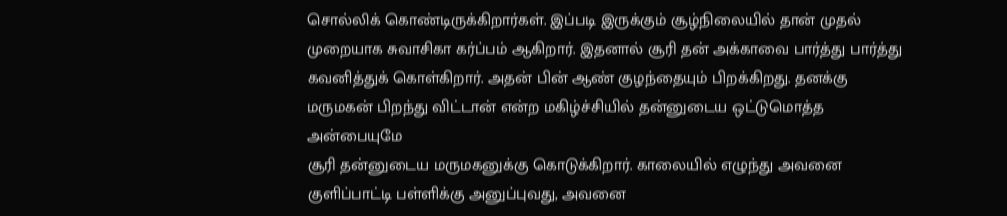சொல்லிக் கொண்டிருக்கிறார்கள். இப்படி இருக்கும் சூழ்நிலையில் தான் முதல் முறையாக சுவாசிகா கர்ப்பம் ஆகிறார். இதனால் சூரி தன் அக்காவை பார்த்து பார்த்து கவனித்துக் கொள்கிறார். அதன் பின் ஆண் குழந்தையும் பிறக்கிறது. தனக்கு மருமகன் பிறந்து விட்டான் என்ற மகிழ்ச்சியில் தன்னுடைய ஒட்டுமொத்த அன்பையுமே
சூரி தன்னுடைய மருமகனுக்கு கொடுக்கிறார். காலையில் எழுந்து அவனை குளிப்பாட்டி பள்ளிக்கு அனுப்புவது, அவனை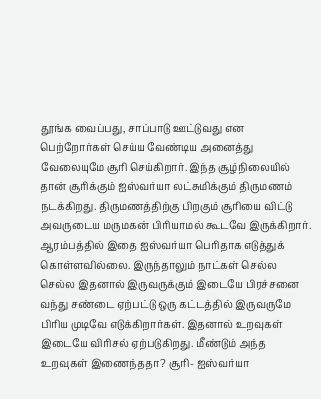தூங்க வைப்பது, சாப்பாடு ஊட்டுவது என பெற்றோர்கள் செய்ய வேண்டிய அனைத்து வேலையுமே சூரி செய்கிறார். இந்த சூழ்நிலையில் தான் சூரிக்கும் ஐஸ்வர்யா லட்சுமிக்கும் திருமணம் நடக்கிறது. திருமணத்திற்கு பிறகும் சூரியை விட்டு அவருடைய மருமகன் பிரியாமல் கூடவே இருக்கிறார். ஆரம்பத்தில் இதை ஐஸ்வர்யா பெரிதாக எடுத்துக் கொள்ளவில்லை. இருந்தாலும் நாட்கள் செல்ல செல்ல இதனால் இருவருக்கும் இடையே பிரச்சனை வந்து சண்டை ஏற்பட்டு ஒரு கட்டத்தில் இருவருமே பிரிய முடிவே எடுக்கிறார்கள். இதனால் உறவுகள் இடையே விரிசல் ஏற்படுகிறது. மீண்டும் அந்த உறவுகள் இணைந்ததா? சூரி- ஐஸ்வர்யா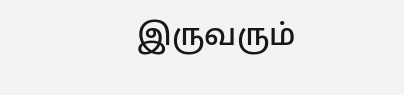இருவரும்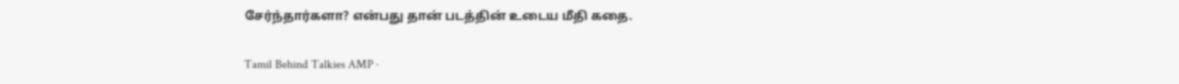சேர்ந்தார்களா? என்பது தான் படத்தின் உடைய மீதி கதை.

Tamil Behind Talkies AMP ·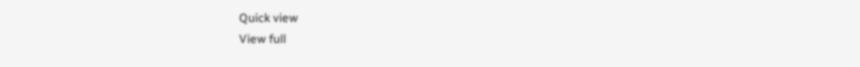Quick view
View full